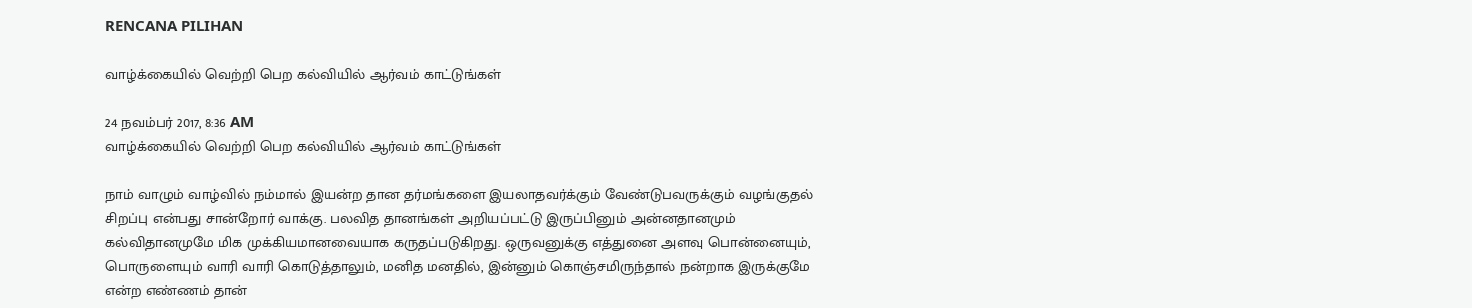RENCANA PILIHAN

வாழ்க்கையில் வெற்றி பெற கல்வியில் ஆர்வம் காட்டுங்கள்

24 நவம்பர் 2017, 8:36 AM
வாழ்க்கையில் வெற்றி பெற கல்வியில் ஆர்வம் காட்டுங்கள்

நாம் வாழும் வாழ்வில் நம்மால் இயன்ற தான தர்மங்களை இயலாதவர்க்கும் வேண்டுபவருக்கும் வழங்குதல் சிறப்பு என்பது சான்றோர் வாக்கு. பலவித தானங்கள் அறியப்பட்டு இருப்பினும் அன்னதானமும் கல்விதானமுமே மிக முக்கியமானவையாக கருதப்படுகிறது. ஒருவனுக்கு எத்துனை அளவு பொன்னையும், பொருளையும் வாரி வாரி கொடுத்தாலும், மனித மனதில், இன்னும் கொஞ்சமிருந்தால் நன்றாக இருக்குமே என்ற எண்ணம் தான்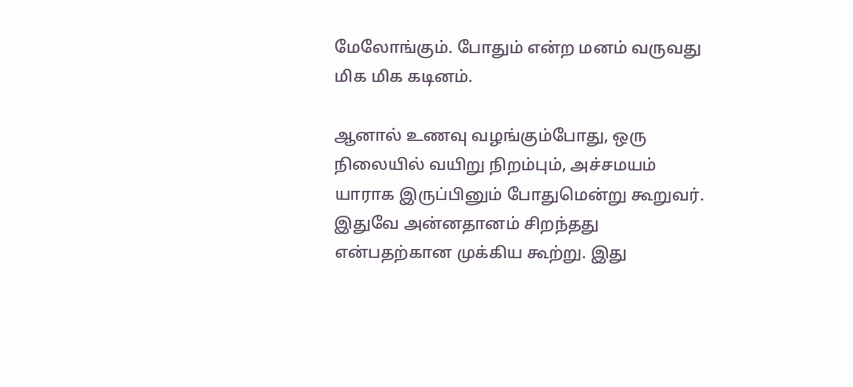மேலோங்கும். போதும் என்ற மனம் வருவது மிக மிக கடினம்.

ஆனால் உணவு வழங்கும்போது, ஒரு நிலையில் வயிறு நிறம்பும், அச்சமயம் யாராக இருப்பினும் போதுமென்று கூறுவர். இதுவே அன்னதானம் சிறந்தது என்பதற்கான முக்கிய கூற்று. இது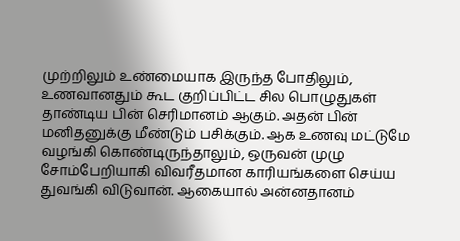முற்றிலும் உண்மையாக இருந்த போதிலும், உணவானதும் கூட குறிப்பிட்ட சில பொழுதுகள் தாண்டிய பின் செரிமானம் ஆகும். அதன் பின் மனிதனுக்கு மீண்டும் பசிக்கும். ஆக உணவு மட்டுமே வழங்கி கொண்டிருந்தாலும், ஒருவன் முழு சோம்பேறியாகி விவரீதமான காரியங்களை செய்ய துவங்கி விடுவான். ஆகையால் அன்னதானம்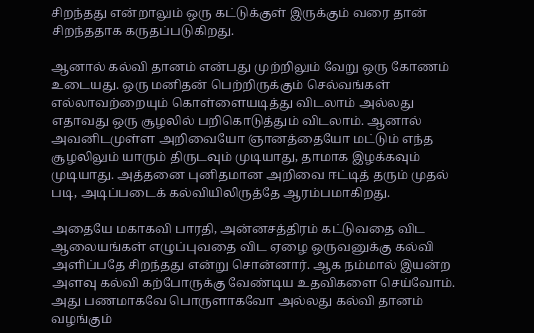சிறந்தது என்றாலும் ஒரு கட்டுக்குள் இருக்கும் வரை தான் சிறந்ததாக கருதப்படுகிறது.

ஆனால் கல்வி தானம் என்பது முற்றிலும் வேறு ஒரு கோணம் உடையது. ஒரு மனிதன் பெற்றிருக்கும் செல்வங்கள் எல்லாவற்றையும் கொள்ளையடித்து விடலாம் அல்லது எதாவது ஒரு சூழலில் பறிகொடுத்தும் விடலாம். ஆனால் அவனிடமுள்ள அறிவையோ ஞானத்தையோ மட்டும் எந்த சூழலிலும் யாரும் திருடவும் முடியாது, தாமாக இழக்கவும் முடியாது. அத்தனை புனிதமான அறிவை ஈட்டித் தரும் முதல் படி, அடிப்படைக் கல்வியிலிருத்தே ஆரம்பமாகிறது.

அதையே மகாகவி பாரதி, அன்னசத்திரம் கட்டுவதை விட ஆலையங்கள் எழுப்புவதை விட ஏழை ஒருவனுக்கு கல்வி அளிப்பதே சிறந்தது என்று சொன்னார். ஆக நம்மால் இயன்ற அளவு கல்வி கற்போருக்கு வேண்டிய உதவிகளை செய்வோம். அது பணமாகவே பொருளாகவோ அல்லது கல்வி தானம் வழங்கும்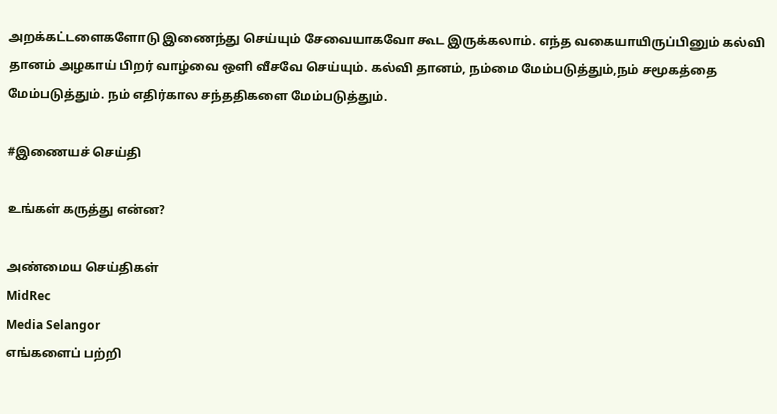அறக்கட்டளைகளோடு இணைந்து செய்யும் சேவையாகவோ கூட இருக்கலாம். எந்த வகையாயிருப்பினும் கல்வி தானம் அழகாய் பிறர் வாழ்வை ஒளி வீசவே செய்யும். கல்வி தானம், நம்மை மேம்படுத்தும்,நம் சமூகத்தை மேம்படுத்தும். நம் எதிர்கால சந்ததிகளை மேம்படுத்தும்.

#இணையச் செய்தி

உங்கள் கருத்து என்ன?

அண்மைய செய்திகள்
MidRec
Media Selangor
எங்களைப் பற்றி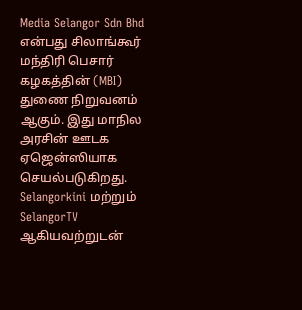Media Selangor Sdn Bhd என்பது சிலாங்கூர் மந்திரி பெசார் கழகத்தின் (MBI) துணை நிறுவனம் ஆகும். இது மாநில அரசின் ஊடக ஏஜென்ஸியாக செயல்படுகிறது. Selangorkini மற்றும் SelangorTV ஆகியவற்றுடன்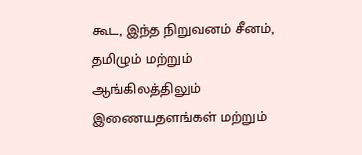கூட, இந்த நிறுவனம் சீனம், தமிழும் மற்றும் ஆங்கிலத்திலும் இணையதளங்கள் மற்றும்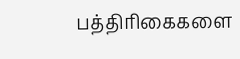பத்திரிகைகளை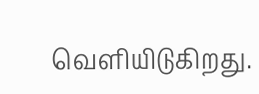வெளியிடுகிறது.